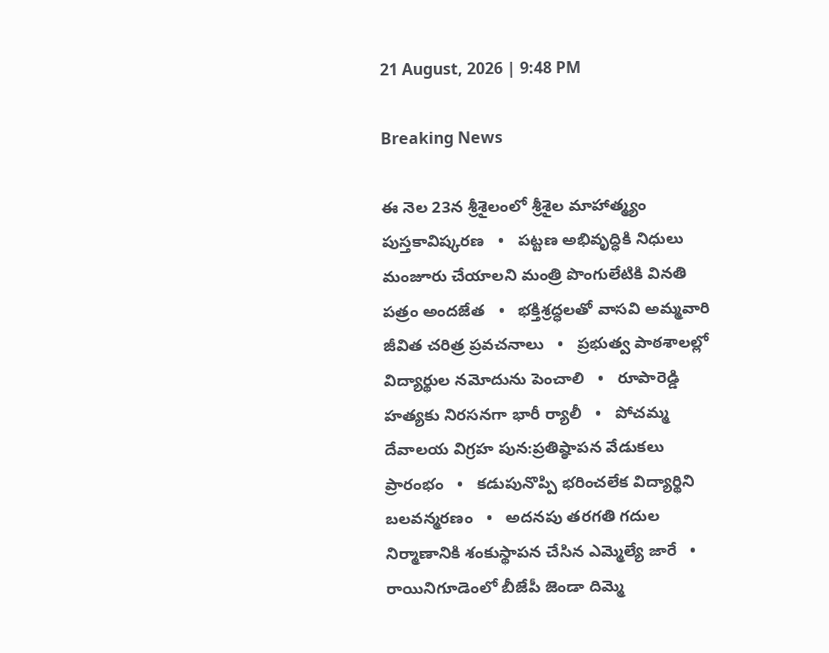21 August, 2026 | 9:48 PM

Breaking News

ఈ నెల 23న శ్రీశైలంలో శ్రీశైల మాహాత్మ్యం పుస్తకావిష్కరణ   •   పట్టణ అభివృద్ధికి నిధులు మంజూరు చేయాలని మంత్రి పొంగులేటికి వినతి పత్రం అందజేత   •   భక్తిశ్రద్ధలతో వాసవి అమ్మవారి జీవిత చరిత్ర ప్రవచనాలు   •   ప్రభుత్వ పాఠశాలల్లో విద్యార్థుల నమోదును పెంచాలి   •   రూపారెడ్డి హత్యకు నిరసనగా భారీ ర్యాలీ   •   పోచమ్మ దేవాలయ విగ్రహ పున:ప్రతిష్ఠాపన వేడుకలు ప్రారంభం   •   కడుపునొప్పి భరించలేక విద్యార్థిని బలవన్మరణం   •   అదనపు తరగతి గదుల నిర్మాణానికి శంకుస్థాపన చేసిన ఎమ్మెల్యే జారే   •   రాయినిగూడెంలో బీజేపీ జెండా దిమ్మె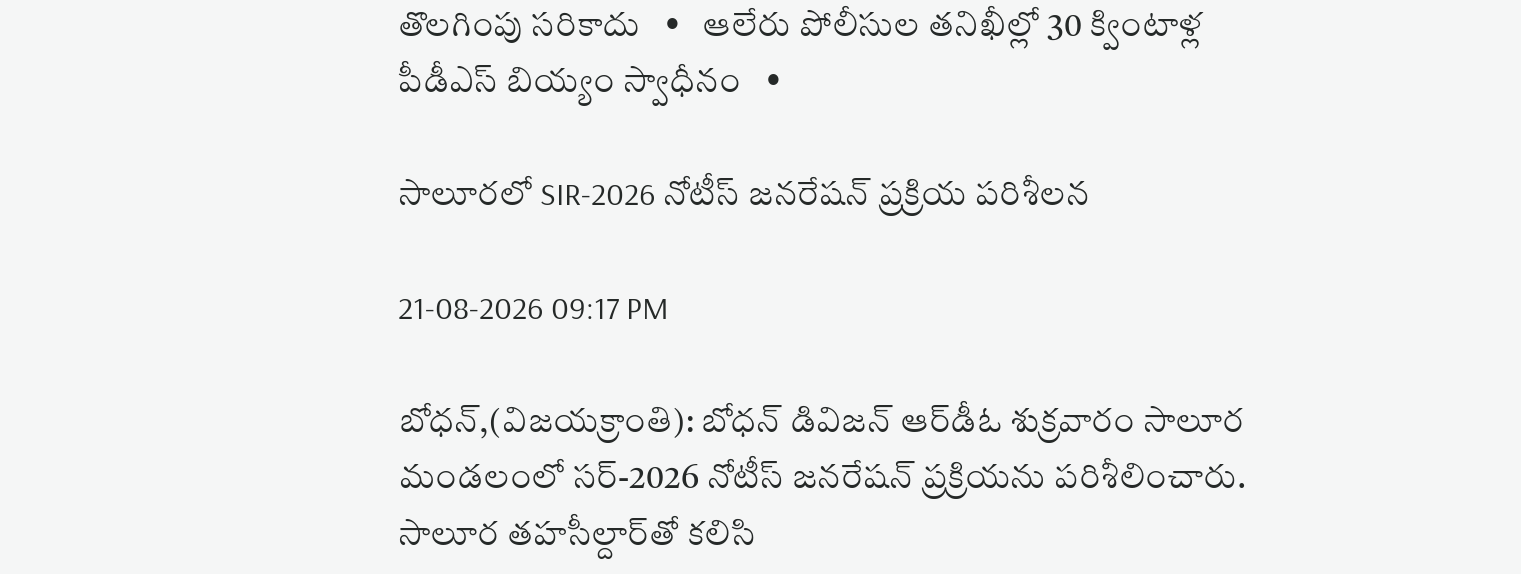తొలగింపు సరికాదు   •   ఆలేరు పోలీసుల తనిఖీల్లో 30 క్వింటాళ్ల పీడీఎస్ బియ్యం స్వాధీనం   •

సాలూరలో SIR-2026 నోటీస్ జనరేషన్ ప్రక్రియ పరిశీలన

21-08-2026 09:17 PM

బోధన్,(విజయక్రాంతి): బోధన్ డివిజన్ ఆర్‌డీఓ శుక్రవారం సాలూర మండలంలో సర్-2026 నోటీస్ జనరేషన్ ప్రక్రియను పరిశీలించారు. సాలూర తహసీల్దార్‌తో కలిసి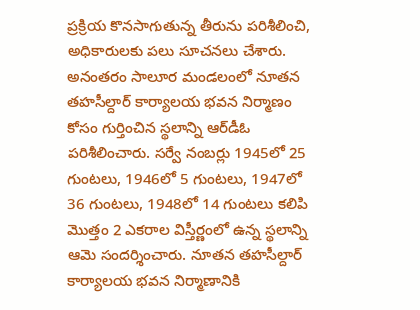ప్రక్రియ కొనసాగుతున్న తీరును పరిశీలించి, అధికారులకు పలు సూచనలు చేశారు. అనంతరం సాలూర మండలంలో నూతన తహసీల్దార్ కార్యాలయ భవన నిర్మాణం కోసం గుర్తించిన స్థలాన్ని ఆర్‌డీఓ పరిశీలించారు. సర్వే నంబర్లు 1945లో 25 గుంటలు, 1946లో 5 గుంటలు, 1947లో 36 గుంటలు, 1948లో 14 గుంటలు కలిపి మొత్తం 2 ఎకరాల విస్తీర్ణంలో ఉన్న స్థలాన్ని ఆమె సందర్శించారు. నూతన తహసీల్దార్ కార్యాలయ భవన నిర్మాణానికి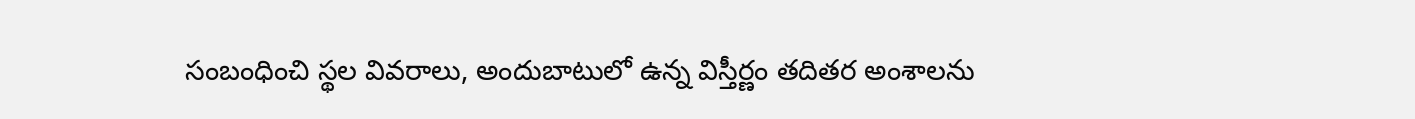సంబంధించి స్థల వివరాలు, అందుబాటులో ఉన్న విస్తీర్ణం తదితర అంశాలను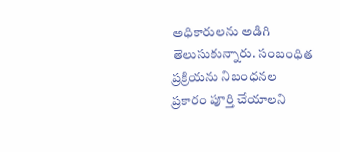అధికారులను అడిగి తెలుసుకున్నారు. సంబంధిత ప్రక్రియను నిబంధనల ప్రకారం పూర్తి చేయాలని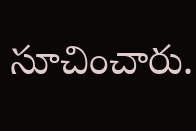సూచించారు.